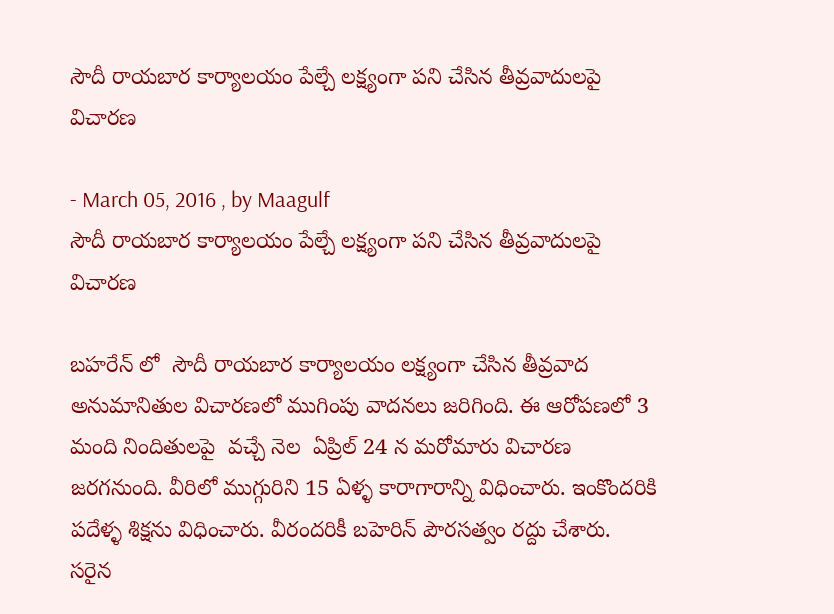సౌదీ రాయబార కార్యాలయం పేల్చే లక్ష్యంగా పని చేసిన తీవ్రవాదులపై విచారణ

- March 05, 2016 , by Maagulf
సౌదీ రాయబార కార్యాలయం పేల్చే లక్ష్యంగా పని చేసిన తీవ్రవాదులపై  విచారణ

బహరేన్ లో  సౌదీ రాయబార కార్యాలయం లక్ష్యంగా చేసిన తీవ్రవాద అనుమానితుల విచారణలో ముగింపు వాదనలు జరిగింది. ఈ ఆరోపణలో 3 మంది నిందితులపై  వచ్చే నెల  ఏప్రిల్ 24 న మరోమారు విచారణ జరగనుంది. వీరిలో ముగ్గురిని 15 ఏళ్ళ కారాగారాన్ని విధించారు. ఇంకొందరికి పదేళ్ళ శిక్షను విధించారు. వీరందరికీ బహెరిన్ పౌరసత్వం రద్దు చేశారు. సరైన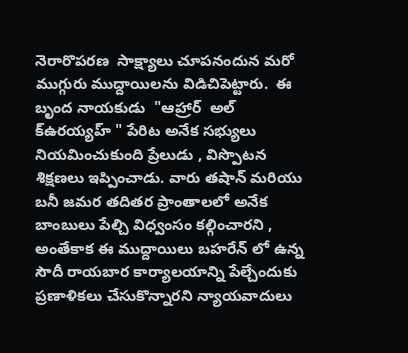నెరారొపరణ  సాక్ష్యాలు చూపనందున మరో ముగ్గురు ముద్దాయిలను విడిచిపెట్టారు.  ఈ బృంద నాయకుడు  "ఆహ్రార్  అల్ క్ఉరయ్యహ్ " పేరిట అనేక సభ్యులు నియమించుకుంది ప్రేలుడు , విస్పొటన శిక్షణలు ఇప్పించాడు. వారు తషాన్ మరియు బనీ జమర తదితర ప్రాంతాలలో అనేక బాంబులు పేల్చి విధ్వంసం కల్గించారని , అంతేకాక ఈ ముద్దాయిలు బహరేన్ లో ఉన్న  సౌదీ రాయబార కార్యాలయాన్ని పేల్చేందుకు ప్రణాళికలు చేసుకొన్నారని న్యాయవాదులు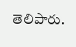తెలిపారు.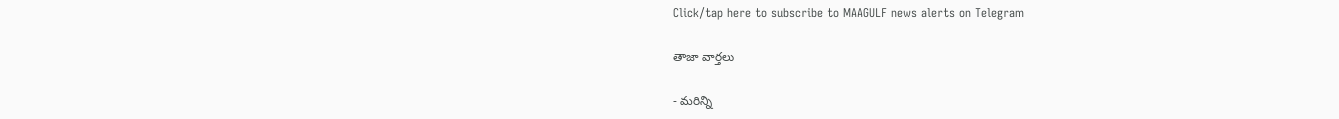Click/tap here to subscribe to MAAGULF news alerts on Telegram

తాజా వార్తలు

- మరిన్ని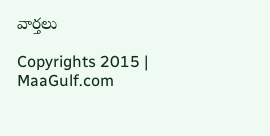వార్తలు

Copyrights 2015 | MaaGulf.com